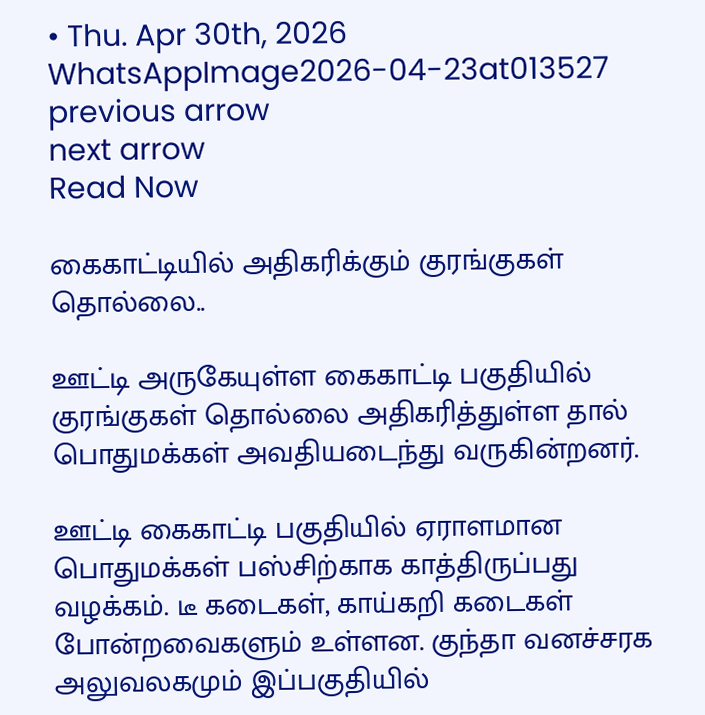• Thu. Apr 30th, 2026
WhatsAppImage2026-04-23at013527
previous arrow
next arrow
Read Now

கைகாட்டியில் அதிகரிக்கும் குரங்குகள் தொல்லை..

ஊட்டி அருகேயுள்ள கைகாட்டி பகுதியில் குரங்குகள் தொல்லை அதிகரித்துள்ள தால் பொதுமக்கள் அவதியடைந்து வருகின்றனர்.

ஊட்டி கைகாட்டி பகுதியில் ஏராளமான பொதுமக்கள் பஸ்சிற்காக காத்திருப்பது வழக்கம். டீ கடைகள், காய்கறி கடைகள் போன்றவைகளும் உள்ளன. குந்தா வனச்சரக அலுவலகமும் இப்பகுதியில்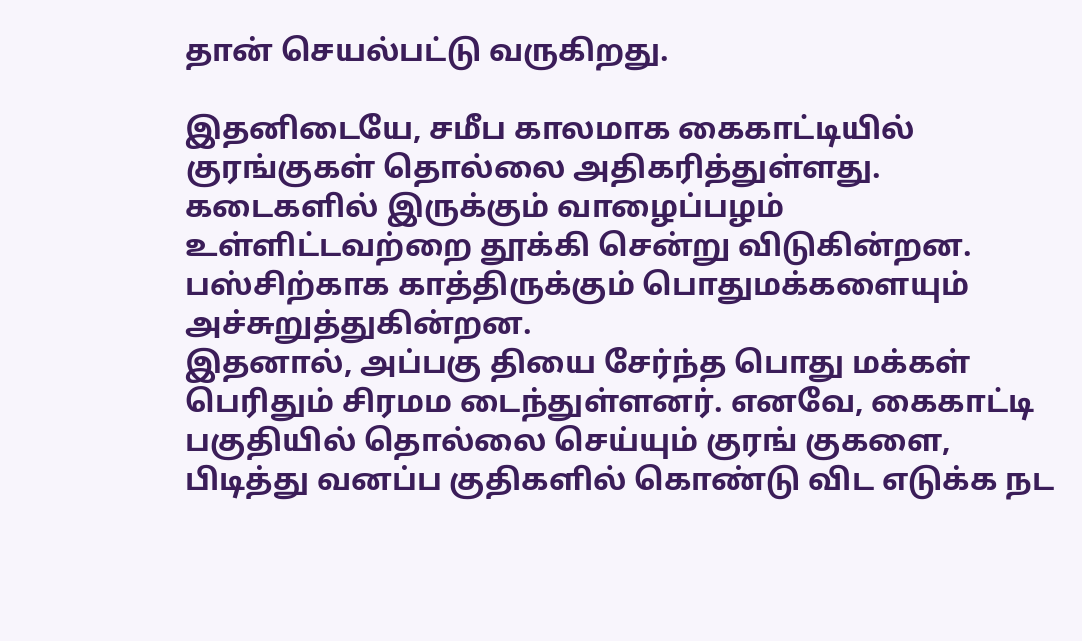தான் செயல்பட்டு வருகிறது.

இதனிடையே, சமீப காலமாக கைகாட்டியில் குரங்குகள் தொல்லை அதிகரித்துள்ளது. கடைகளில் இருக்கும் வாழைப்பழம் உள்ளிட்டவற்றை தூக்கி சென்று விடுகின்றன. பஸ்சிற்காக காத்திருக்கும் பொதுமக்களையும் அச்சுறுத்துகின்றன.
இதனால், அப்பகு தியை சேர்ந்த பொது மக்கள் பெரிதும் சிரமம டைந்துள்ளனர். எனவே, கைகாட்டி பகுதியில் தொல்லை செய்யும் குரங் குகளை, பிடித்து வனப்ப குதிகளில் கொண்டு விட எடுக்க நட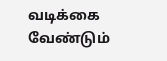வடிக்கை வேண்டும்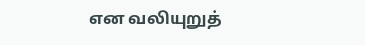என வலியுறுத்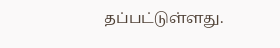தப்பட்டுள்ளது.